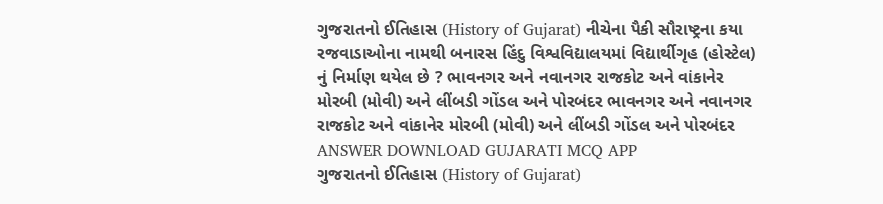ગુજરાતનો ઈતિહાસ (History of Gujarat) નીચેના પૈકી સૌરાષ્ટ્રના કયા રજવાડાઓના નામથી બનારસ હિંદુ વિશ્વવિદ્યાલયમાં વિદ્યાર્થીગૃહ (હોસ્ટેલ) નું નિર્માણ થયેલ છે ? ભાવનગર અને નવાનગર રાજકોટ અને વાંકાનેર મોરબી (મોવી) અને લીંબડી ગોંડલ અને પોરબંદર ભાવનગર અને નવાનગર રાજકોટ અને વાંકાનેર મોરબી (મોવી) અને લીંબડી ગોંડલ અને પોરબંદર ANSWER DOWNLOAD GUJARATI MCQ APP
ગુજરાતનો ઈતિહાસ (History of Gujarat)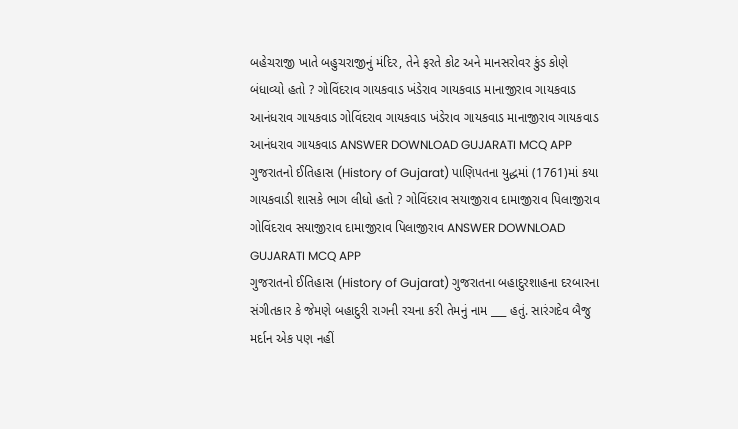બહેચરાજી ખાતે બહુચરાજીનું મંદિર, તેને ફરતે કોટ અને માનસરોવર કુંડ કોણે બંધાવ્યો હતો ? ગોવિંદરાવ ગાયકવાડ ખંડેરાવ ગાયકવાડ માનાજીરાવ ગાયકવાડ આનંધરાવ ગાયકવાડ ગોવિંદરાવ ગાયકવાડ ખંડેરાવ ગાયકવાડ માનાજીરાવ ગાયકવાડ આનંધરાવ ગાયકવાડ ANSWER DOWNLOAD GUJARATI MCQ APP
ગુજરાતનો ઈતિહાસ (History of Gujarat) પાણિપતના યુદ્ધમાં (1761)માં કયા ગાયકવાડી શાસકે ભાગ લીધો હતો ? ગોવિંદરાવ સયાજીરાવ દામાજીરાવ પિલાજીરાવ ગોવિંદરાવ સયાજીરાવ દામાજીરાવ પિલાજીરાવ ANSWER DOWNLOAD GUJARATI MCQ APP
ગુજરાતનો ઈતિહાસ (History of Gujarat) ગુજરાતના બહાદુરશાહના દરબારના સંગીતકાર કે જેમણે બહાદુરી રાગની રચના કરી તેમનું નામ ___ હતું. સારંગદેવ બૈજુ મર્દાન એક પણ નહીં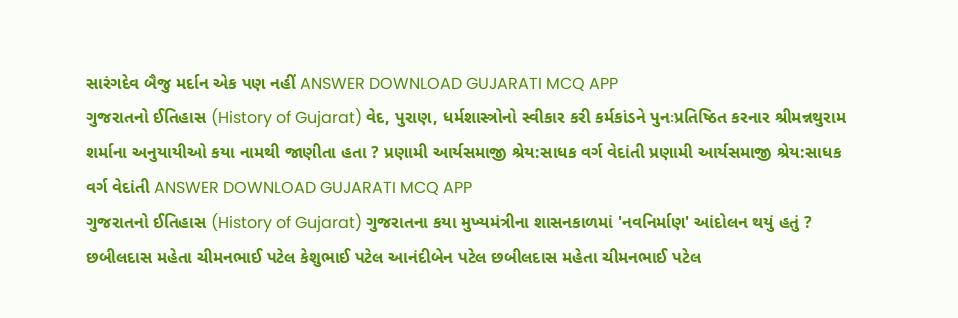સારંગદેવ બૈજુ મર્દાન એક પણ નહીં ANSWER DOWNLOAD GUJARATI MCQ APP
ગુજરાતનો ઈતિહાસ (History of Gujarat) વેદ, પુરાણ, ધર્મશાસ્ત્રોનો સ્વીકાર કરી કર્મકાંડને પુનઃપ્રતિષ્ઠિત કરનાર શ્રીમન્નથુરામ શર્માના અનુયાયીઓ કયા નામથી જાણીતા હતા ? પ્રણામી આર્યસમાજી શ્રેય:સાધક વર્ગ વેદાંતી પ્રણામી આર્યસમાજી શ્રેય:સાધક વર્ગ વેદાંતી ANSWER DOWNLOAD GUJARATI MCQ APP
ગુજરાતનો ઈતિહાસ (History of Gujarat) ગુજરાતના કયા મુખ્યમંત્રીના શાસનકાળમાં 'નવનિર્માણ' આંદોલન થયું હતું ? છબીલદાસ મહેતા ચીમનભાઈ પટેલ કેશુભાઈ પટેલ આનંદીબેન પટેલ છબીલદાસ મહેતા ચીમનભાઈ પટેલ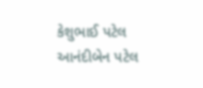કેશુભાઈ પટેલ આનંદીબેન પટેલ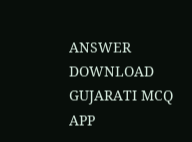ANSWER DOWNLOAD GUJARATI MCQ APP